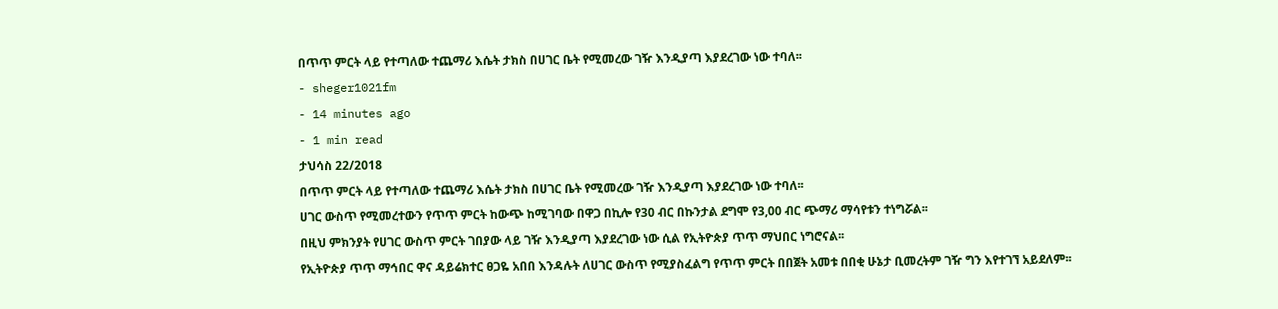በጥጥ ምርት ላይ የተጣለው ተጨማሪ እሴት ታክስ በሀገር ቤት የሚመረው ገዥ እንዲያጣ እያደረገው ነው ተባለ፡፡
- sheger1021fm
- 14 minutes ago
- 1 min read
ታህሳስ 22/2018
በጥጥ ምርት ላይ የተጣለው ተጨማሪ እሴት ታክስ በሀገር ቤት የሚመረው ገዥ እንዲያጣ እያደረገው ነው ተባለ፡፡
ሀገር ውስጥ የሚመረተውን የጥጥ ምርት ከውጭ ከሚገባው በዋጋ በኪሎ የ30 ብር በኩንታል ደግሞ የ3,00 ብር ጭማሪ ማሳየቱን ተነግሯል፡፡
በዚህ ምክንያት የሀገር ውስጥ ምርት ገበያው ላይ ገዥ እንዲያጣ እያደረገው ነው ሲል የኢትዮጵያ ጥጥ ማህበር ነግሮናል፡፡
የኢትዮጵያ ጥጥ ማኅበር ዋና ዳይሬክተር ፀጋዬ አበበ እንዳሉት ለሀገር ውስጥ የሚያስፈልግ የጥጥ ምርት በበጀት አመቱ በበቂ ሁኔታ ቢመረትም ገዥ ግን እየተገኘ አይደለም፡፡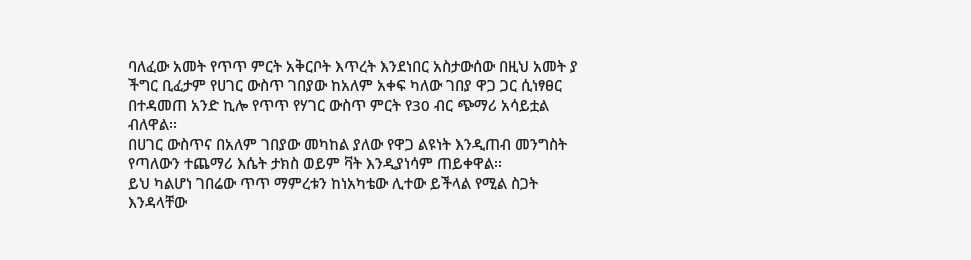ባለፈው አመት የጥጥ ምርት አቅርቦት እጥረት እንደነበር አስታውሰው በዚህ አመት ያ ችግር ቢፈታም የሀገር ውስጥ ገበያው ከአለም አቀፍ ካለው ገበያ ዋጋ ጋር ሲነፃፀር በተዳመጠ አንድ ኪሎ የጥጥ የሃገር ውስጥ ምርት የ30 ብር ጭማሪ አሳይቷል ብለዋል፡፡
በሀገር ውስጥና በአለም ገበያው መካከል ያለው የዋጋ ልዩነት እንዲጠብ መንግስት የጣለውን ተጨማሪ እሴት ታክስ ወይም ቫት እንዲያነሳም ጠይቀዋል፡፡
ይህ ካልሆነ ገበሬው ጥጥ ማምረቱን ከነአካቴው ሊተው ይችላል የሚል ስጋት እንዳላቸው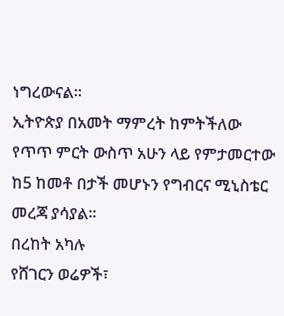ነግረውናል፡፡
ኢትዮጵያ በአመት ማምረት ከምትችለው የጥጥ ምርት ውስጥ አሁን ላይ የምታመርተው ከ5 ከመቶ በታች መሆኑን የግብርና ሚኒስቴር መረጃ ያሳያል፡፡
በረከት አካሉ
የሸገርን ወሬዎች፣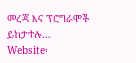መረጃ እና ፕሮግራሞች ይከታተሉ…
Website፡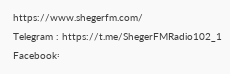https://www.shegerfm.com/
Telegram : https://t.me/ShegerFMRadio102_1
Facebook፡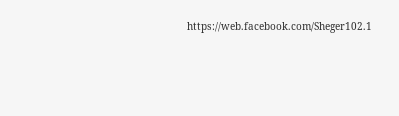https://web.facebook.com/Sheger102.1